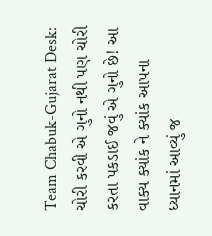Team Chabuk-Gujarat Desk: ચોરી કરવી એ ગુનો નથી પણ ચોરી કરતા પકડાઈ જવું એ ગુનો છે! આ વાક્ય ક્યાંક ને ક્યાંક આપના ધ્યાનમાં આવ્યું જ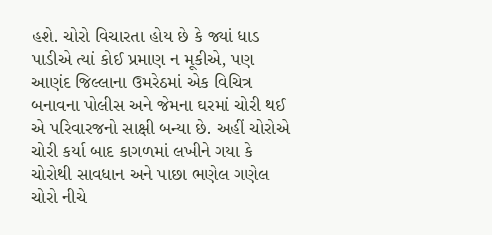હશે. ચોરો વિચારતા હોય છે કે જ્યાં ધાડ પાડીએ ત્યાં કોઈ પ્રમાણ ન મૂકીએ, પણ આણંદ જિલ્લાના ઉમરેઠમાં એક વિચિત્ર બનાવના પોલીસ અને જેમના ઘરમાં ચોરી થઈ એ પરિવારજનો સાક્ષી બન્યા છે. અહીં ચોરોએ ચોરી કર્યા બાદ કાગળમાં લખીને ગયા કે ચોરોથી સાવધાન અને પાછા ભણેલ ગણેલ ચોરો નીચે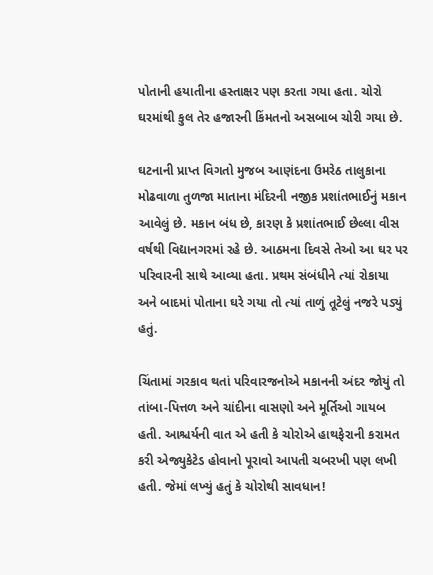પોતાની હયાતીના હસ્તાક્ષર પણ કરતા ગયા હતા. ચોરો ઘરમાંથી કુલ તેર હજારની કિંમતનો અસબાબ ચોરી ગયા છે.

ઘટનાની પ્રાપ્ત વિગતો મુજબ આણંદના ઉમરેઠ તાલુકાના મોઢવાળા તુળજા માતાના મંદિરની નજીક પ્રશાંતભાઈનું મકાન આવેલું છે. મકાન બંધ છે, કારણ કે પ્રશાંતભાઈ છેલ્લા વીસ વર્ષથી વિદ્યાનગરમાં રહે છે. આઠમના દિવસે તેઓ આ ઘર પર પરિવારની સાથે આવ્યા હતા. પ્રથમ સંબંધીને ત્યાં રોકાયા અને બાદમાં પોતાના ઘરે ગયા તો ત્યાં તાળું તૂટેલું નજરે પડ્યું હતું.

ચિંતામાં ગરકાવ થતાં પરિવારજનોએ મકાનની અંદર જોયું તો તાંબા-પિત્તળ અને ચાંદીના વાસણો અને મૂર્તિઓ ગાયબ હતી. આશ્ચર્યની વાત એ હતી કે ચોરોએ હાથફેરાની કરામત કરી એજ્યુકેટેડ હોવાનો પૂરાવો આપતી ચબરખી પણ લખી હતી. જેમાં લખ્યું હતું કે ચોરોથી સાવધાન!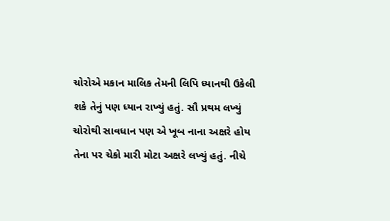ચોરોએ મકાન માલિક તેમની લિપિ ધ્યાનથી ઉકેલી શકે તેનું પણ ધ્યાન રાખ્યું હતું. સૌ પ્રથમ લખ્યું ચોરોથી સાવધાન પણ એ ખૂબ નાના અક્ષરે હોય તેના પર ચેકો મારી મોટા અક્ષરે લખ્યું હતું. નીચે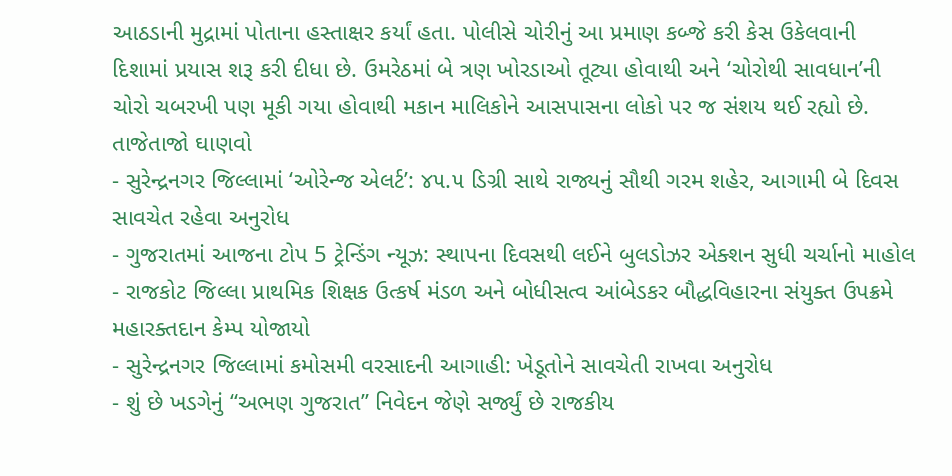આઠડાની મુદ્રામાં પોતાના હસ્તાક્ષર કર્યાં હતા. પોલીસે ચોરીનું આ પ્રમાણ કબ્જે કરી કેસ ઉકેલવાની દિશામાં પ્રયાસ શરૂ કરી દીધા છે. ઉમરેઠમાં બે ત્રણ ખોરડાઓ તૂટ્યા હોવાથી અને ‘ચોરોથી સાવધાન’ની ચોરો ચબરખી પણ મૂકી ગયા હોવાથી મકાન માલિકોને આસપાસના લોકો પર જ સંશય થઈ રહ્યો છે.
તાજેતાજો ઘાણવો
- સુરેન્દ્રનગર જિલ્લામાં ‘ઓરેન્જ એલર્ટ’: ૪૫.૫ ડિગ્રી સાથે રાજ્યનું સૌથી ગરમ શહેર, આગામી બે દિવસ સાવચેત રહેવા અનુરોધ
- ગુજરાતમાં આજના ટોપ 5 ટ્રેન્ડિંગ ન્યૂઝ: સ્થાપના દિવસથી લઈને બુલડોઝર એક્શન સુધી ચર્ચાનો માહોલ
- રાજકોટ જિલ્લા પ્રાથમિક શિક્ષક ઉત્કર્ષ મંડળ અને બોધીસત્વ આંબેડકર બૌદ્ધવિહારના સંયુક્ત ઉપક્રમે મહારક્તદાન કેમ્પ યોજાયો
- સુરેન્દ્રનગર જિલ્લામાં કમોસમી વરસાદની આગાહી: ખેડૂતોને સાવચેતી રાખવા અનુરોધ
- શું છે ખડગેનું “અભણ ગુજરાત” નિવેદન જેણે સર્જ્યું છે રાજકીય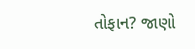તોફાન? જાણો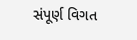સંપૂર્ણ વિગત